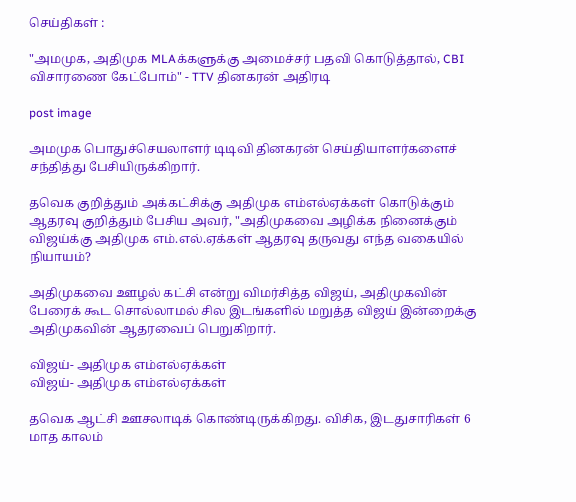செய்திகள் :

"அமமுக, அதிமுக MLAக்களுக்கு அமைச்சர் பதவி கொடுத்தால், CBI விசாரணை கேட்போம்" - TTV தினகரன் அதிரடி

post image

அமமுக பொதுச்செயலாளர் டிடிவி தினகரன் செய்தியாளர்களைச் சந்தித்து பேசியிருக்கிறார்.

தவெக குறித்தும் அக்கட்சிக்கு அதிமுக எம்எல்ஏக்கள் கொடுக்கும் ஆதரவு குறித்தும் பேசிய அவர், "அதிமுகவை அழிக்க நினைக்கும் விஜய்க்கு அதிமுக எம்.எல்.ஏக்கள் ஆதரவு தருவது எந்த வகையில் நியாயம்?

அதிமுகவை ஊழல் கட்சி என்று விமர்சித்த விஜய், அதிமுகவின் பேரைக் கூட சொல்லாமல் சில இடங்களில் மறுத்த விஜய் இன்றைக்கு அதிமுகவின் ஆதரவைப் பெறுகிறார்.

விஜய்- அதிமுக எம்எல்ஏக்கள்
விஜய்- அதிமுக எம்எல்ஏக்கள்

தவெக ஆட்சி ஊசலாடிக் கொண்டிருக்கிறது. விசிக, இடதுசாரிகள் 6 மாத காலம்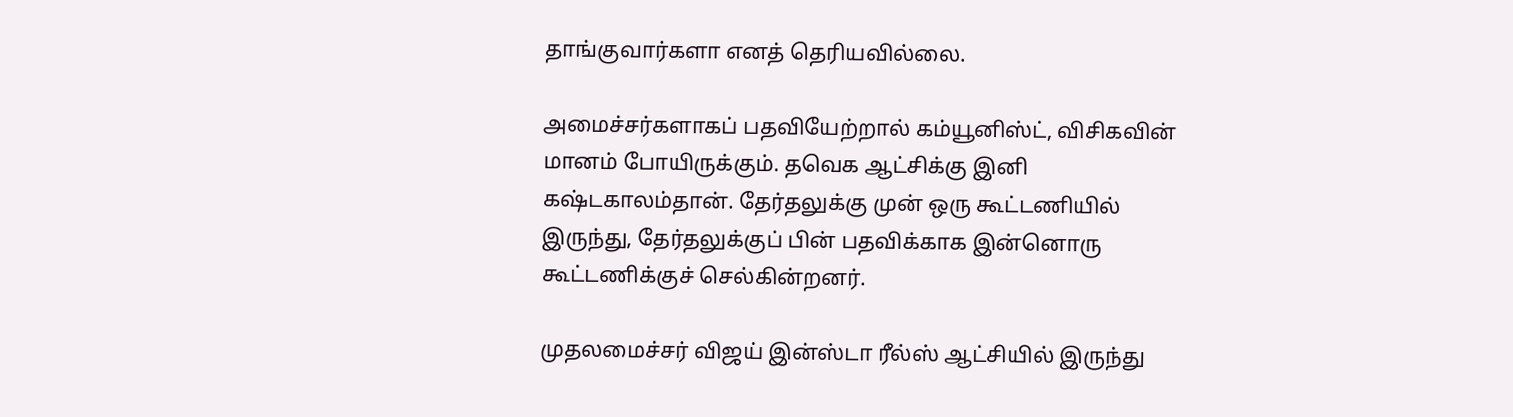தாங்குவார்களா எனத் தெரியவில்லை.

அமைச்சர்களாகப் பதவியேற்றால் கம்யூனிஸ்ட், விசிகவின் மானம் போயிருக்கும். தவெக ஆட்சிக்கு இனி கஷ்டகாலம்தான். தேர்தலுக்கு முன் ஒரு கூட்டணியில் இருந்து, தேர்தலுக்குப் பின் பதவிக்காக இன்னொரு கூட்டணிக்குச் செல்கின்றனர்.

முதலமைச்சர் விஜய் இன்ஸ்டா ரீல்ஸ் ஆட்சியில் இருந்து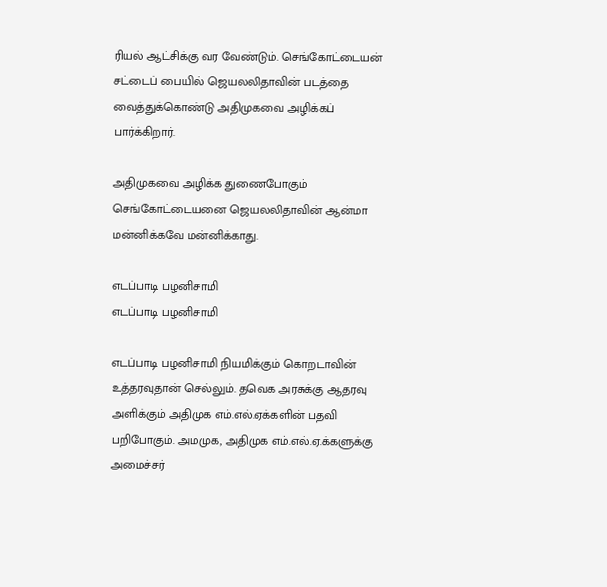ரியல் ஆட்சிக்கு வர வேண்டும். செங்கோட்டையன் சட்டைப் பையில் ஜெயலலிதாவின் படத்தை வைத்துக்கொண்டு அதிமுகவை அழிக்கப் பார்க்கிறார்.

அதிமுகவை அழிக்க துணைபோகும் செங்கோட்டையனை ஜெயலலிதாவின் ஆன்மா மன்னிக்கவே மன்னிக்காது.

எடப்பாடி பழனிசாமி
எடப்பாடி பழனிசாமி

எடப்பாடி பழனிசாமி நியமிக்கும் கொறடாவின் உத்தரவுதான் செல்லும். தவெக அரசுக்கு ஆதரவு அளிக்கும் அதிமுக எம்.எல்.ஏக்களின் பதவி பறிபோகும். அமமுக, அதிமுக எம்.எல்.ஏ.க்களுக்கு அமைச்சர்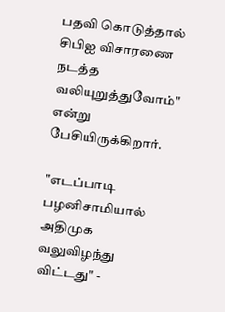பதவி கொடுத்தால் சிபிஐ விசாரணை நடத்த வலியுறுத்துவோம்" என்று பேசியிருக்கிறார்.

"எடப்பாடி பழனிசாமியால் அதிமுக வலுவிழந்து விட்டது" -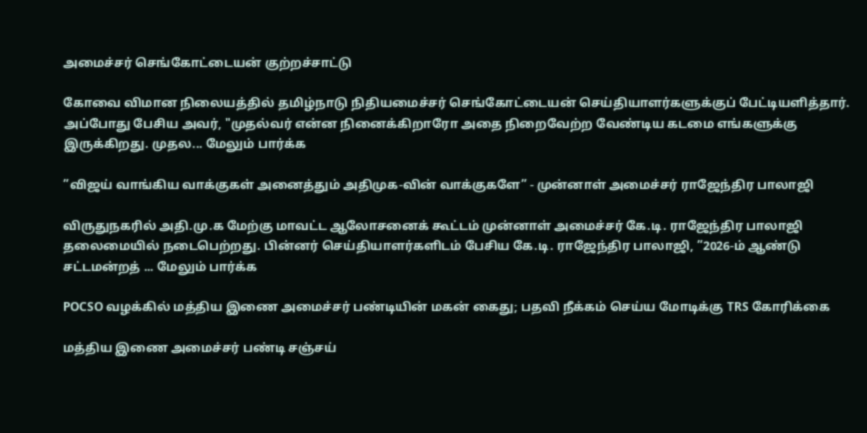அமைச்சர் செங்கோட்டையன் குற்றச்சாட்டு

கோவை விமான நிலையத்தில் தமிழ்நாடு நிதியமைச்சர் செங்கோட்டையன் செய்தியாளர்களுக்குப் பேட்டியளித்தார். அப்போது பேசிய அவர், "முதல்வர் என்ன நினைக்கிறாரோ அதை நிறைவேற்ற வேண்டிய கடமை எங்களுக்கு இருக்கிறது. முதல... மேலும் பார்க்க

”விஜய் வாங்கிய வாக்குகள் அனைத்தும் அதிமுக-வின் வாக்குகளே” - முன்னாள் அமைச்சர் ராஜேந்திர பாலாஜி

விருதுநகரில் அதி.மு.க மேற்கு மாவட்ட ஆலோசனைக் கூட்டம் முன்னாள் அமைச்சர் கே.டி. ராஜேந்திர பாலாஜி தலைமையில் நடைபெற்றது. பின்னர் செய்தியாளர்களிடம் பேசிய கே.டி. ராஜேந்திர பாலாஜி, ”2026-ம் ஆண்டு சட்டமன்றத் ... மேலும் பார்க்க

POCSO வழக்கில் மத்திய இணை அமைச்சர் பண்டியின் மகன் கைது; பதவி நீக்கம் செய்ய மோடிக்கு TRS கோரிக்கை

மத்திய இணை அமைச்சர் பண்டி சஞ்சய்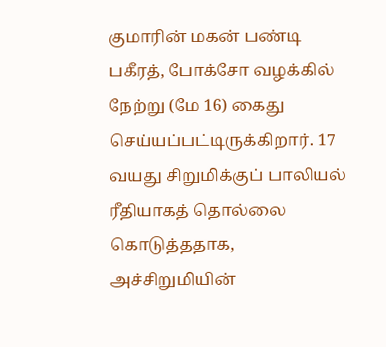குமாரின் மகன் பண்டி பகீரத், போக்சோ வழக்கில் நேற்று (மே 16) கைது செய்யப்பட்டிருக்கிறார். 17 வயது சிறுமிக்குப் பாலியல் ரீதியாகத் தொல்லை கொடுத்ததாக, அச்சிறுமியின்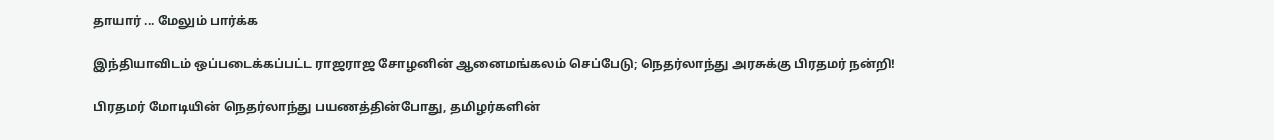தாயார் ... மேலும் பார்க்க

இந்தியாவிடம் ஒப்படைக்கப்பட்ட ராஜராஜ சோழனின் ஆனைமங்கலம் செப்பேடு; நெதர்லாந்து அரசுக்கு பிரதமர் நன்றி!

பிரதமர் மோடியின் நெதர்லாந்து பயணத்தின்போது, தமிழர்களின்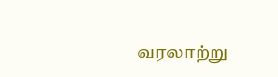வரலாற்று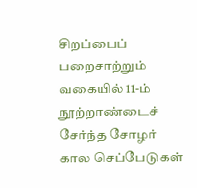சிறப்பைப் பறைசாற்றும் வகையில் 11-ம் நூற்றாண்டைச் சேர்ந்த சோழர் கால செப்பேடுகள்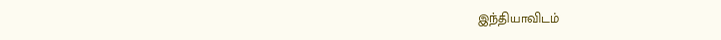இந்தியாவிடம்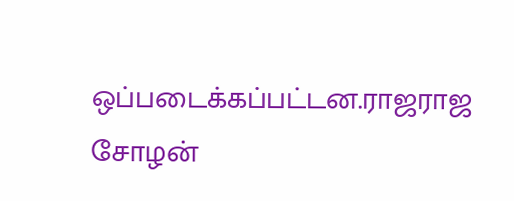ஒப்படைக்கப்பட்டன.ராஜராஜ சோழன்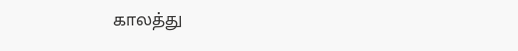காலத்து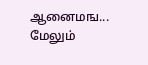ஆனைமங... மேலும்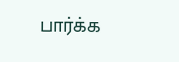பார்க்க